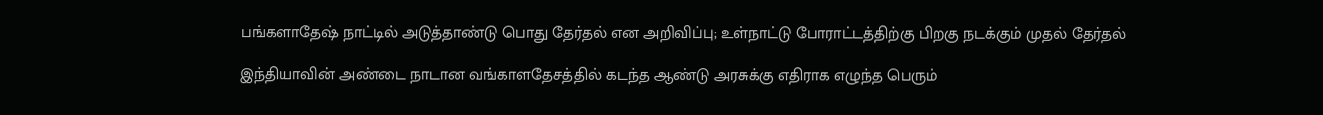பங்களாதேஷ் நாட்டில் அடுத்தாண்டு பொது தேர்தல் என அறிவிப்பு; உள்நாட்டு போராட்டத்திற்கு பிறகு நடக்கும் முதல் தேர்தல்

இந்தியாவின் அண்டை நாடான வங்காளதேசத்தில் கடந்த ஆண்டு அரசுக்கு எதிராக எழுந்த பெரும்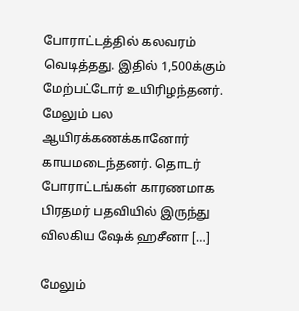போராட்டத்தில் கலவரம் வெடித்தது. இதில் 1,500க்கும் மேற்பட்டோர் உயிரிழந்தனர். மேலும் பல ஆயிரக்கணக்கானோர் காயமடைந்தனர். தொடர் போராட்டங்கள் காரணமாக பிரதமர் பதவியில் இருந்து விலகிய ஷேக் ஹசீனா […]

மேலும்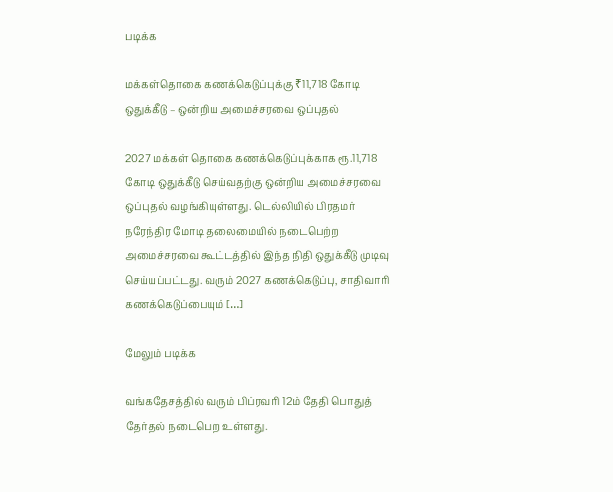படிக்க

மக்கள்தொகை கணக்கெடுப்புக்கு ₹11,718 கோடி ஒதுக்கீடு – ஒன்றிய அமைச்சரவை ஒப்புதல்

2027 மக்கள் தொகை கணக்கெடுப்புக்காக ரூ.11,718 கோடி ஒதுக்கீடு செய்வதற்கு ஒன்றிய அமைச்சரவை ஒப்புதல் வழங்கியுள்ளது. டெல்லியில் பிரதமர் நரேந்திர மோடி தலைமையில் நடைபெற்ற அமைச்சரவை கூட்டத்தில் இந்த நிதி ஒதுக்கீடு முடிவு செய்யப்பட்டது. வரும் 2027 கணக்கெடுப்பு, சாதிவாரி கணக்கெடுப்பையும் […]

மேலும் படிக்க

வங்கதேசத்தில் வரும் பிப்ரவரி 12ம் தேதி பொதுத் தேர்தல் நடைபெற உள்ளது.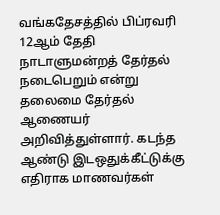வங்கதேசத்தில் பிப்ரவரி 12ஆம் தேதி நாடாளுமன்றத் தேர்தல் நடைபெறும் என்று தலைமை தேர்தல் ஆணையர் அறிவித்துள்ளார். கடந்த ஆண்டு இடஒதுக்கீட்டுக்கு எதிராக மாணவர்கள்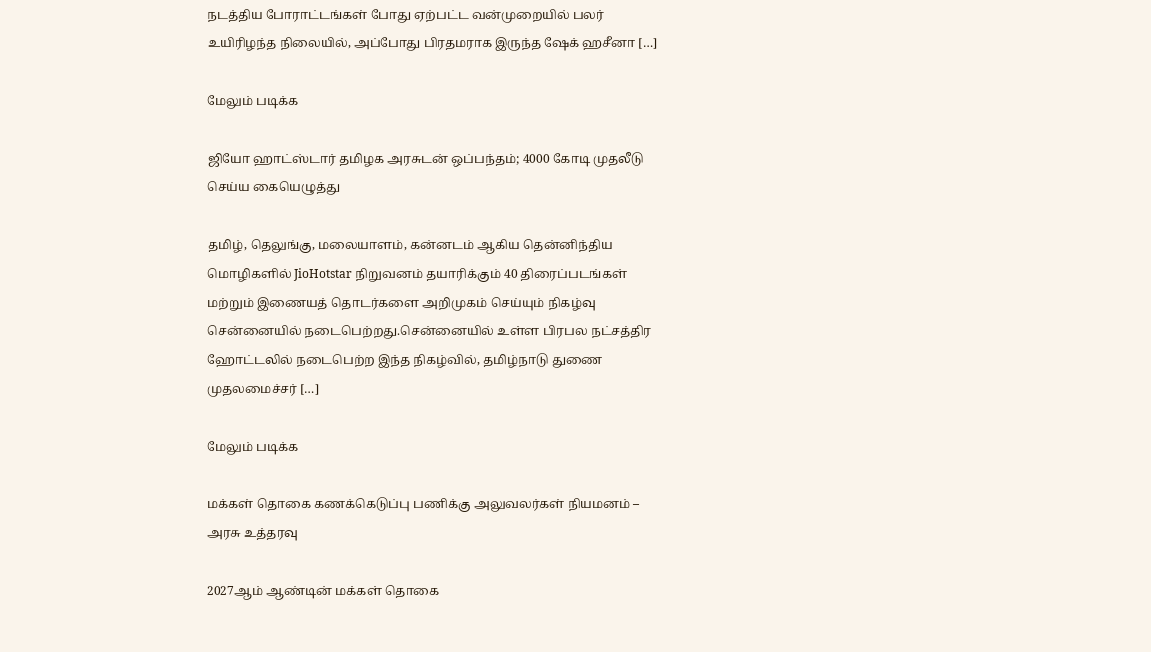நடத்திய போராட்டங்கள் போது ஏற்பட்ட வன்முறையில் பலர் உயிரிழந்த நிலையில், அப்போது பிரதமராக இருந்த ஷேக் ஹசீனா […]

மேலும் படிக்க

ஜியோ ஹாட்ஸ்டார் தமிழக அரசுடன் ஒப்பந்தம்; 4000 கோடி முதலீடு செய்ய கையெழுத்து

தமிழ், தெலுங்கு, மலையாளம், கன்னடம் ஆகிய தென்னிந்திய மொழிகளில் JioHotstar நிறுவனம் தயாரிக்கும் 40 திரைப்படங்கள் மற்றும் இணையத் தொடர்களை அறிமுகம் செய்யும் நிகழ்வு சென்னையில் நடைபெற்றது.சென்னையில் உள்ள பிரபல நட்சத்திர ஹோட்டலில் நடைபெற்ற இந்த நிகழ்வில், தமிழ்நாடு துணை முதலமைச்சர் […]

மேலும் படிக்க

மக்கள் தொகை கணக்கெடுப்பு பணிக்கு அலுவலர்கள் நியமனம் – அரசு உத்தரவு

2027ஆம் ஆண்டின் மக்கள் தொகை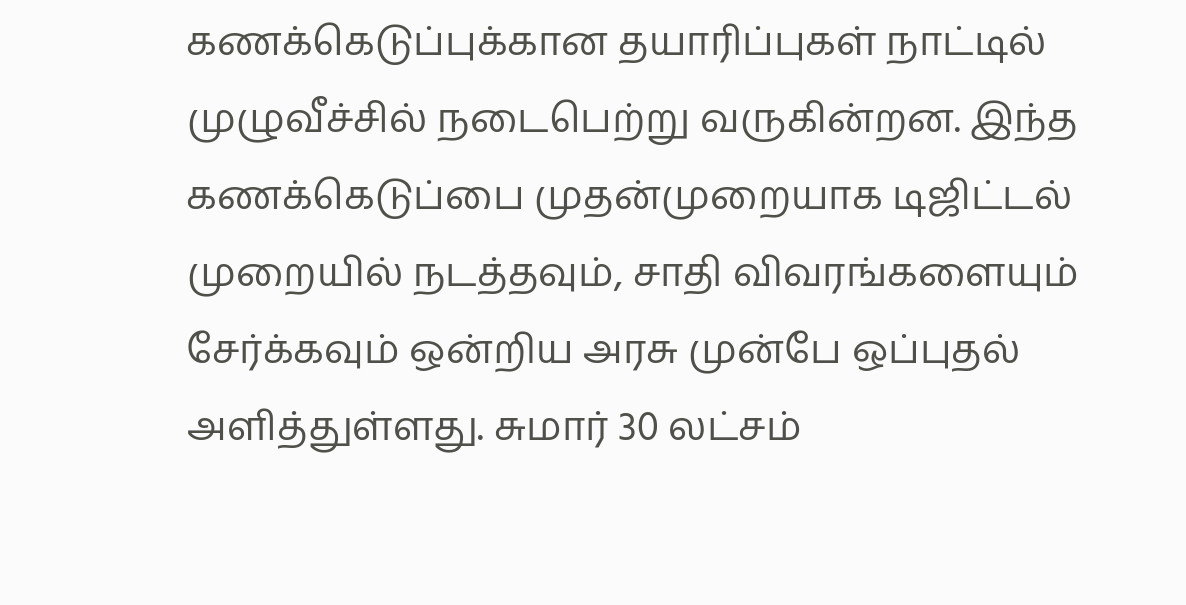கணக்கெடுப்புக்கான தயாரிப்புகள் நாட்டில் முழுவீச்சில் நடைபெற்று வருகின்றன. இந்த கணக்கெடுப்பை முதன்முறையாக டிஜிட்டல் முறையில் நடத்தவும், சாதி விவரங்களையும் சேர்க்கவும் ஒன்றிய அரசு முன்பே ஒப்புதல் அளித்துள்ளது. சுமார் 30 லட்சம்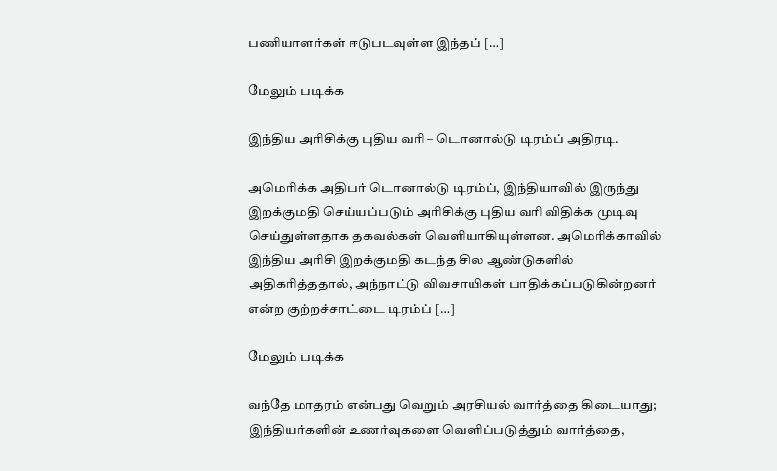பணியாளர்கள் ஈடுபடவுள்ள இந்தப் […]

மேலும் படிக்க

இந்திய அரிசிக்கு புதிய வரி – டொனால்டு டிரம்ப் அதிரடி.

அமெரிக்க அதிபர் டொனால்டு டிரம்ப், இந்தியாவில் இருந்து இறக்குமதி செய்யப்படும் அரிசிக்கு புதிய வரி விதிக்க முடிவு செய்துள்ளதாக தகவல்கள் வெளியாகியுள்ளன. அமெரிக்காவில் இந்திய அரிசி இறக்குமதி கடந்த சில ஆண்டுகளில் அதிகரித்ததால், அந்நாட்டு விவசாயிகள் பாதிக்கப்படுகின்றனர் என்ற குற்றச்சாட்டை டிரம்ப் […]

மேலும் படிக்க

வந்தே மாதரம் என்பது வெறும் அரசியல் வார்த்தை கிடையாது; இந்தியர்களின் உணர்வுகளை வெளிப்படுத்தும் வார்த்தை,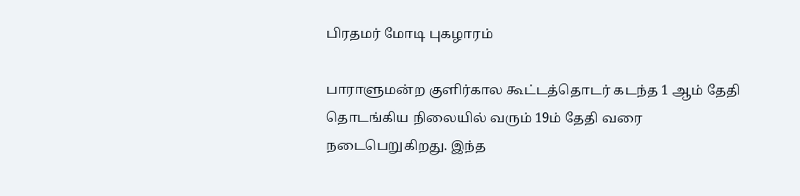பிரதமர் மோடி புகழாரம்

பாராளுமன்ற குளிர்கால கூட்டத்தொடர் கடந்த 1 ஆம் தேதி தொடங்கிய நிலையில் வரும் 19ம் தேதி வரை நடைபெறுகிறது. இந்த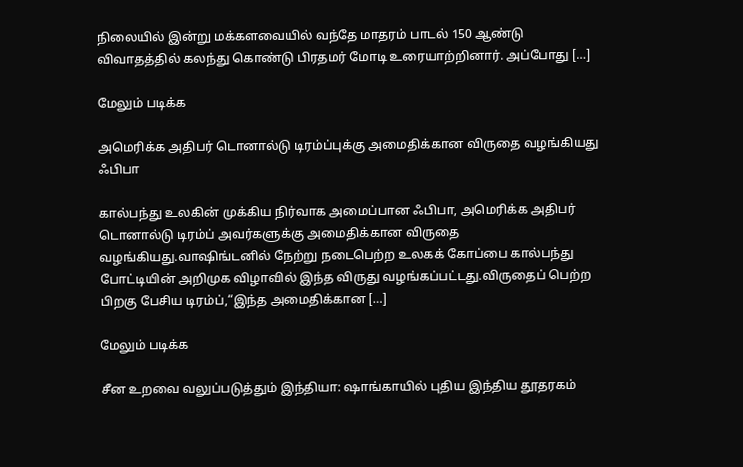நிலையில் இன்று மக்களவையில் வந்தே மாதரம் பாடல் 150 ஆண்டு விவாதத்தில் கலந்து கொண்டு பிரதமர் மோடி உரையாற்றினார். அப்போது […]

மேலும் படிக்க

அமெரிக்க அதிபர் டொனால்டு டிரம்ப்புக்கு அமைதிக்கான விருதை வழங்கியது ஃபிபா

கால்பந்து உலகின் முக்கிய நிர்வாக அமைப்பான ஃபிபா, அமெரிக்க அதிபர் டொனால்டு டிரம்ப் அவர்களுக்கு அமைதிக்கான விருதை வழங்கியது.வாஷிங்டனில் நேற்று நடைபெற்ற உலகக் கோப்பை கால்பந்து போட்டியின் அறிமுக விழாவில் இந்த விருது வழங்கப்பட்டது.விருதைப் பெற்ற பிறகு பேசிய டிரம்ப்,“இந்த அமைதிக்கான […]

மேலும் படிக்க

சீன உறவை வலுப்படுத்தும் இந்தியா: ஷாங்காயில் புதிய இந்திய தூதரகம்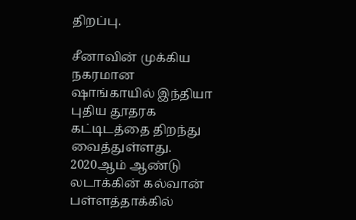திறப்பு.

சீனாவின் முக்கிய நகரமான ஷாங்காயில் இந்தியா புதிய தூதரக கட்டிடத்தை திறந்து வைத்துள்ளது. 2020ஆம் ஆண்டு லடாக்கின் கல்வான் பள்ளத்தாக்கில்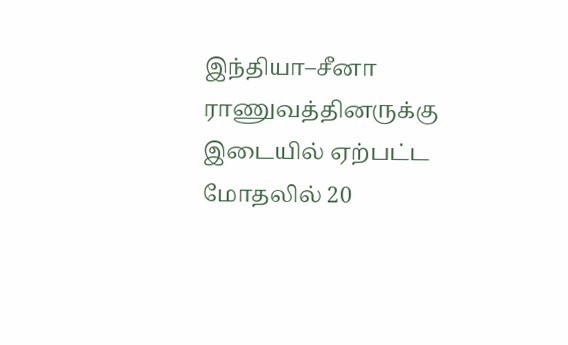இந்தியா–சீனா ராணுவத்தினருக்கு இடையில் ஏற்பட்ட மோதலில் 20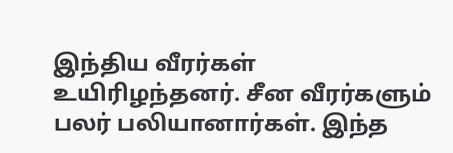இந்திய வீரர்கள் உயிரிழந்தனர். சீன வீரர்களும் பலர் பலியானார்கள். இந்த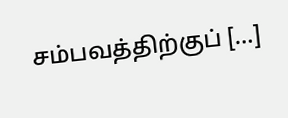சம்பவத்திற்குப் […]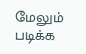மேலும் படிக்க